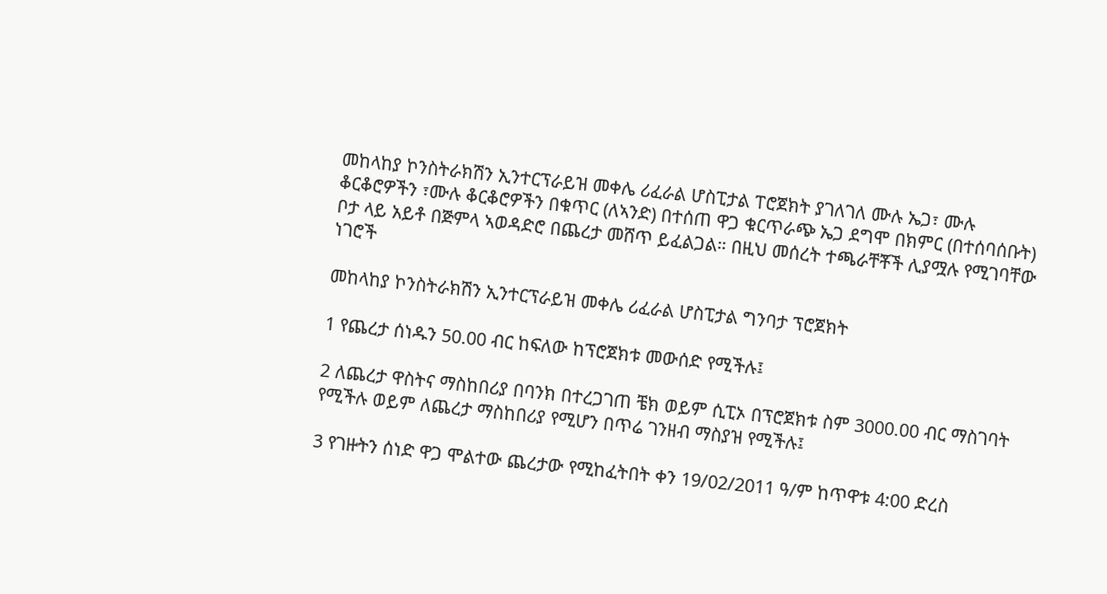መከላከያ ኮንስትራክሽን ኢንተርፕራይዝ መቀሌ ሪፈራል ሆስፒታል ፐሮጀክት ያገለገለ ሙሉ ኤጋ፣ ሙሉ ቆርቆሮዎችን ፣ሙሉ ቆርቆሮዎችን በቁጥር (ለኣንድ) በተሰጠ ዋጋ ቁርጥራጭ ኤጋ ደግሞ በክምር (በተሰባሰቡት) ቦታ ላይ አይቶ በጅምላ ኣወዳድሮ በጨረታ መሸጥ ይፈልጋል። በዚህ መሰረት ተጫራቸቾች ሊያሟሉ የሚገባቸው ነገሮች

መከላከያ ኮንስትራክሽን ኢንተርፕራይዝ መቀሌ ሪፈራል ሆስፒታል ግንባታ ፕሮጀክት

1 የጨረታ ሰነዱን 50.00 ብር ከፍለው ከፕሮጀክቱ መውሰድ የሚችሉ፤

2 ለጨረታ ዋስትና ማስከበሪያ በባንክ በተረጋገጠ ቼክ ወይም ሲፒኦ በፕሮጀክቱ ስም 3000.00 ብር ማስገባት የሚችሉ ወይም ለጨረታ ማስከበሪያ የሚሆን በጥሬ ገንዘብ ማስያዝ የሚችሉ፤

3 የገዙትን ሰነድ ዋጋ ሞልተው ጨረታው የሚከፈትበት ቀን 19/02/2011 ዓ/ም ከጥዋቱ 4:00 ድረስ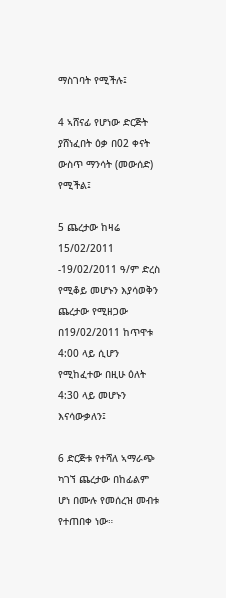ማስገባት የሚችሉ፤

4 ኣሸናፊ የሆነው ድርጅት ያሸነፈበት ዕቃ በ02 ቀናት ውስጥ ማንሳት (መውሰድ) የሚችል፤

5 ጨረታው ከዛሬ 15/02/2011 -19/02/2011 ዓ/ም ድረስ የሚቆይ መሆኑን እያሳወቅን ጨረታው የሚዘጋው በ19/02/2011 ከጥዋቱ 4:00 ላይ ሲሆን የሚከፈተው በዚሁ ዕለት 4:30 ላይ መሆኑን እናሳውቃለን፤

6 ድርጅቱ የተሻለ ኣማራጭ ካገኘ ጨረታው በከፊልም ሆነ በሙሉ የመሰረዝ መብቱ የተጠበቀ ነው።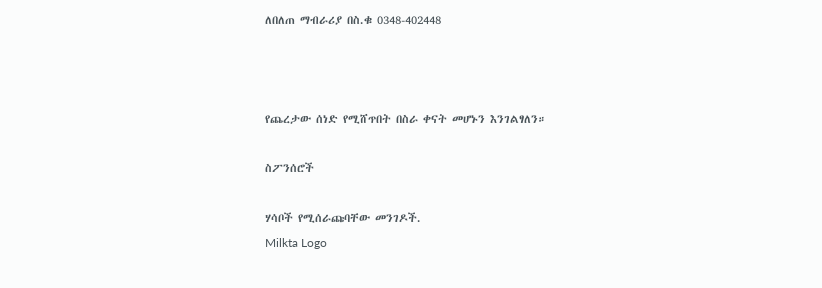ለበለጠ ማብራሪያ በስ.ቁ 0348-402448



የጨረታው ሰነድ የሚሸጥበት በስራ ቀናት መሆኑን እንገልፃለን።

ስፖንሰሮች

ሃሳቦች የሚሰራጩባቸው መንገዶች.
Milkta Logo